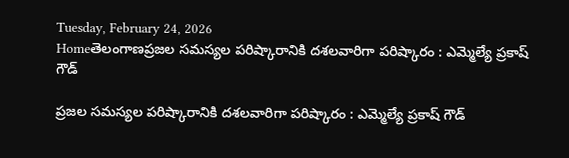Tuesday, February 24, 2026
Homeతెలంగాణప్ర‌జ‌ల స‌మ‌స్య‌ల ప‌రిష్కారానికి ద‌శ‌ల‌వారిగా ప‌రిష్కారం : ఎమ్మెల్యే ప్రకాష్ గౌడ్

ప్ర‌జ‌ల స‌మ‌స్య‌ల ప‌రిష్కారానికి ద‌శ‌ల‌వారిగా ప‌రిష్కారం : ఎమ్మెల్యే ప్రకాష్ గౌడ్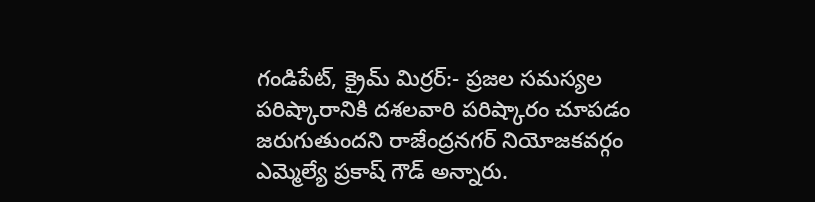గండిపేట్‌, క్రైమ్ మిర్రర్:- ప్ర‌జ‌ల స‌మ‌స్య‌ల ప‌రిష్కారానికి ద‌శ‌ల‌వారి ప‌రిష్కారం చూప‌డం జ‌రుగుతుంద‌ని రాజేంద్ర‌న‌గ‌ర్ నియోజ‌క‌వ‌ర్గం ఎమ్మెల్యే ప్ర‌కాష్ గౌడ్ అన్నారు.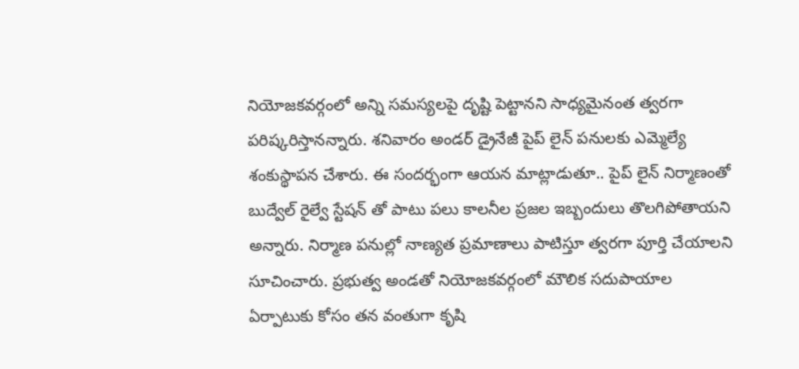నియోజ‌క‌వ‌ర్గంలో అన్ని స‌మ‌స్య‌ల‌పై దృష్టి పెట్టాన‌ని సాధ్య‌మైనంత త్వ‌ర‌గా ప‌రిష్క‌రిస్తాన‌న్నారు. శ‌నివారం అండర్ డ్రైనేజీ పైప్ లైన్ పనులకు ఎమ్మెల్యే శంకుస్థాపన చేశారు. ఈ సందర్భంగా ఆయన మాట్లాడుతూ.. పైప్ లైన్ నిర్మాణంతో బుద్వేల్ రైల్వే స్టేషన్ తో పాటు పలు కాలనీల ప్రజల ఇబ్బందులు తొల‌గిపోతాయని అన్నారు. నిర్మాణ పనుల్లో నాణ్యత ప్రమాణాలు పాటిస్తూ త్వరగా పూర్తి చేయాలని సూచించారు. ప్రభుత్వ అండతో నియోజకవర్గంలో మౌలిక సదుపాయాల ఏర్పాటుకు కోసం తన వంతుగా కృషి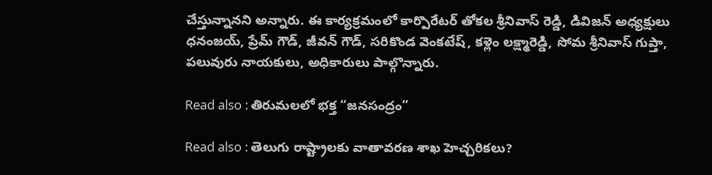చేస్తున్నానని అన్నారు. ఈ కార్యక్రమంలో కార్పొరేటర్ తోకల శ్రీనివాస్ రెడ్డి, డివిజన్ అధ్యక్షులు ధనంజయ్, ప్రేమ్ గౌడ్, జీవన్ గౌడ్, సరికొండ వెంకటేష్, కళ్లెం లక్ష్మారెడ్డి, సోమ శ్రీనివాస్ గుప్తా, పలువురు నాయకులు, అధికారులు పాల్గొన్నారు.

Read also : తిరుమలలో భక్త “జనసంద్రం”

Read also : తెలుగు రాష్ట్రాలకు వాతావరణ శాఖ హెచ్చరికలు?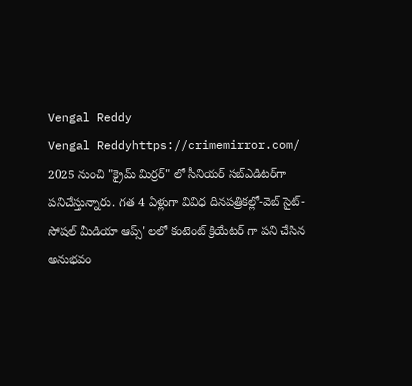Vengal Reddy
Vengal Reddyhttps://crimemirror.com/
2025 నుంచి "క్రైమ్ మిర్రర్" లో సీనియర్ సబ్‌ఎడిటర్‌గా పనిచేస్తున్నారు. గత 4 ఏళ్లుగా వివిధ దినపత్రికల్లో-వెబ్ సైట్-సోషల్ మీడియా ఆప్స్' లలో కంటెంట్ క్రియేటర్ గా పని చేసిన అనుభవం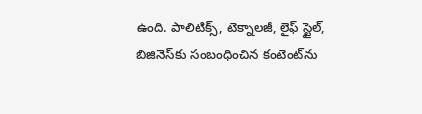ఉంది. పాలిటిక్స్‌, టెక్నాలజీ, లైఫ్‌ స్టైల్‌, బిజినెస్‌కు సంబంధించిన కంటెంట్‌ను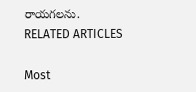రాయగలను.
RELATED ARTICLES

Most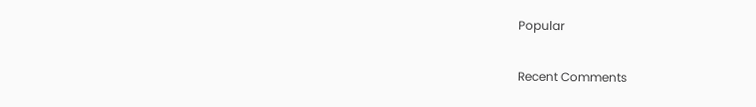Popular

Recent Comments